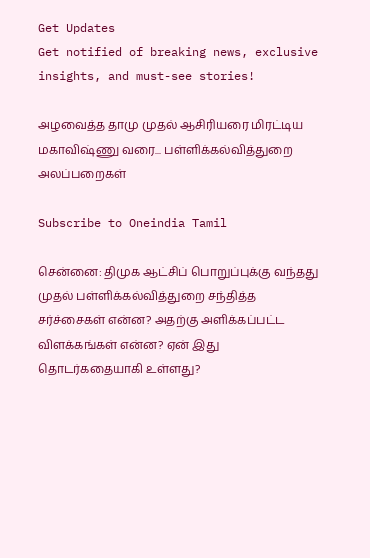Get Updates
Get notified of breaking news, exclusive insights, and must-see stories!

அழவைத்த தாமு முதல் ஆசிரியரை மிரட்டிய மகாவிஷ்ணு வரை... பள்ளிக்கல்வித்துறை அலப்பறைகள்

Subscribe to Oneindia Tamil

சென்னை: திமுக ஆட்சிப் பொறுப்புக்கு வந்தது முதல் பள்ளிக்கல்வித்துறை சந்தித்த சர்ச்சைகள் என்ன? அதற்கு அளிக்கப்பட்ட விளக்கங்கள் என்ன? ஏன் இது தொடர்கதையாகி உள்ளது?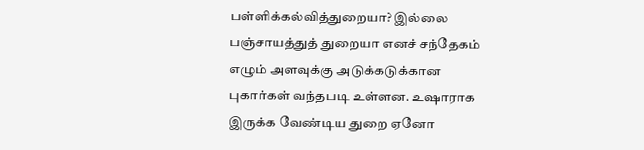பள்ளிக்கல்வித்துறையா? இல்லை பஞ்சாயத்துத் துறையா எனச் சந்தேகம் எழும் அளவுக்கு அடுக்கடுக்கான புகார்கள் வந்தபடி உள்ளன. உஷாராக இருக்க வேண்டிய துறை ஏனோ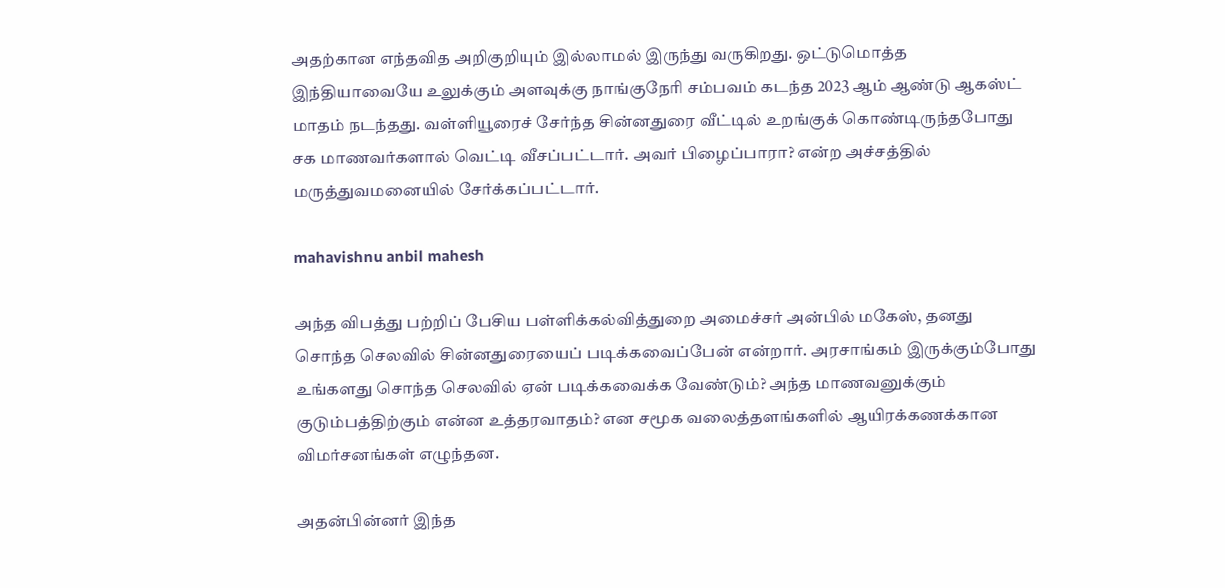அதற்கான எந்தவித அறிகுறியும் இல்லாமல் இருந்து வருகிறது. ஒட்டுமொத்த இந்தியாவையே உலுக்கும் அளவுக்கு நாங்குநேரி சம்பவம் கடந்த 2023 ஆம் ஆண்டு ஆகஸ்ட் மாதம் நடந்தது. வள்ளியூரைச் சேர்ந்த சின்னதுரை வீட்டில் உறங்குக் கொண்டிருந்தபோது சக மாணவர்களால் வெட்டி வீசப்பட்டார். அவர் பிழைப்பாரா? என்ற அச்சத்தில் மருத்துவமனையில் சேர்க்கப்பட்டார்.

mahavishnu anbil mahesh

அந்த விபத்து பற்றிப் பேசிய பள்ளிக்கல்வித்துறை அமைச்சர் அன்பில் மகேஸ், தனது சொந்த செலவில் சின்னதுரையைப் படிக்கவைப்பேன் என்றார். அரசாங்கம் இருக்கும்போது உங்களது சொந்த செலவில் ஏன் படிக்கவைக்க வேண்டும்? அந்த மாணவனுக்கும் குடும்பத்திற்கும் என்ன உத்தரவாதம்? என சமூக வலைத்தளங்களில் ஆயிரக்கணக்கான விமர்சனங்கள் எழுந்தன.

அதன்பின்னர் இந்த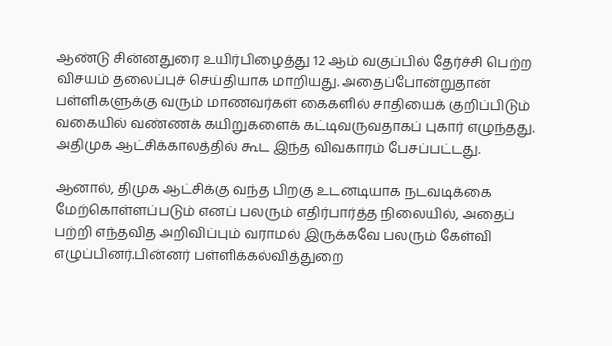ஆண்டு சின்னதுரை உயிர்பிழைத்து 12 ஆம் வகுப்பில் தேர்ச்சி பெற்ற விசயம் தலைப்புச் செய்தியாக மாறியது. அதைப்போன்றுதான் பள்ளிகளுக்கு வரும் மாணவர்கள் கைகளில் சாதியைக் குறிப்பிடும் வகையில் வண்ணக் கயிறுகளைக் கட்டிவருவதாகப் புகார் எழுந்தது. அதிமுக ஆட்சிக்காலத்தில் கூட இந்த விவகாரம் பேசப்பட்டது.

ஆனால், திமுக ஆட்சிக்கு வந்த பிறகு உடனடியாக நடவடிக்கை மேற்கொள்ளப்படும் எனப் பலரும் எதிர்பார்த்த நிலையில், அதைப் பற்றி எந்தவித அறிவிப்பும் வராமல் இருக்கவே பலரும் கேள்வி எழுப்பினர்.பின்னர் பள்ளிக்கல்வித்துறை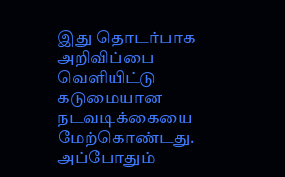இது தொடர்பாக அறிவிப்பை வெளியிட்டு கடுமையான நடவடிக்கையை மேற்கொண்டது. அப்போதும்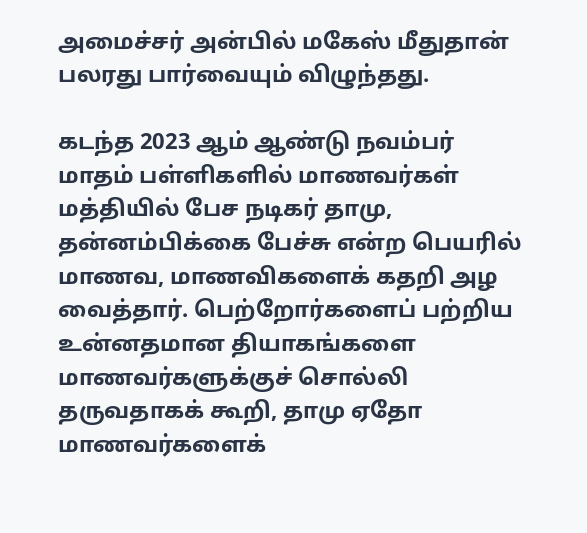அமைச்சர் அன்பில் மகேஸ் மீதுதான் பலரது பார்வையும் விழுந்தது.

கடந்த 2023 ஆம் ஆண்டு நவம்பர் மாதம் பள்ளிகளில் மாணவர்கள் மத்தியில் பேச நடிகர் தாமு, தன்னம்பிக்கை பேச்சு என்ற பெயரில் மாணவ, மாணவிகளைக் கதறி அழ வைத்தார். பெற்றோர்களைப் பற்றிய உன்னதமான தியாகங்களை மாணவர்களுக்குச் சொல்லி தருவதாகக் கூறி, தாமு ஏதோ மாணவர்களைக்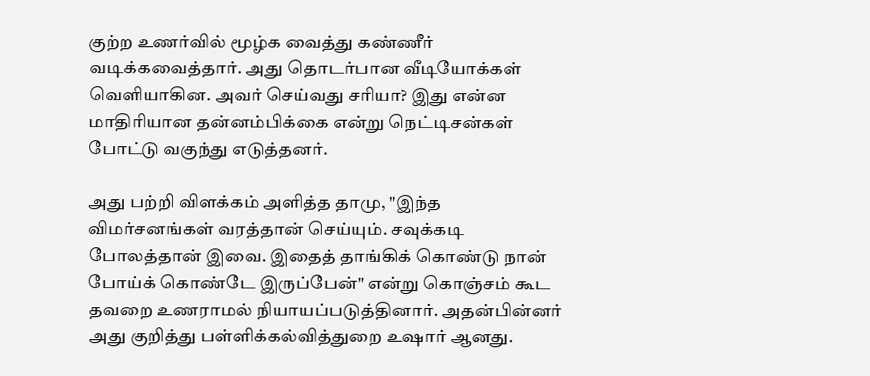குற்ற உணர்வில் மூழ்க வைத்து கண்ணீர் வடிக்கவைத்தார். அது தொடர்பான வீடியோக்கள் வெளியாகின. அவர் செய்வது சரியா? இது என்ன மாதிரியான தன்னம்பிக்கை என்று நெட்டிசன்கள் போட்டு வகுந்து எடுத்தனர்.

அது பற்றி விளக்கம் அளித்த தாமு, "இந்த விமர்சனங்கள் வரத்தான் செய்யும். சவுக்கடி போலத்தான் இவை. இதைத் தாங்கிக் கொண்டு நான் போய்க் கொண்டே இருப்பேன்" என்று கொஞ்சம் கூட தவறை உணராமல் நியாயப்படுத்தினார். அதன்பின்னர் அது குறித்து பள்ளிக்கல்வித்துறை உஷார் ஆனது.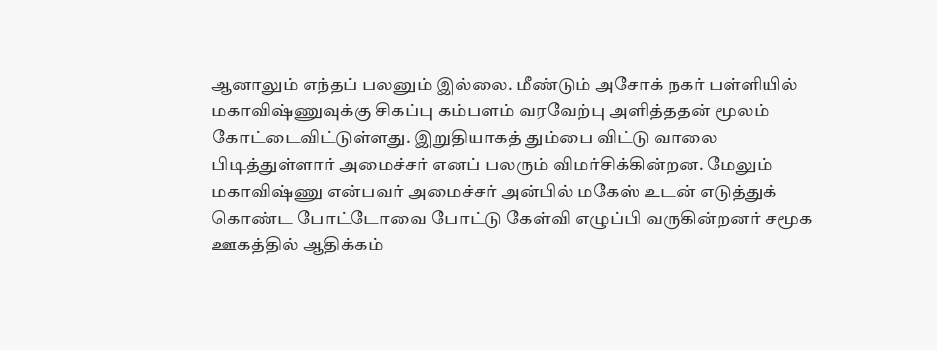ஆனாலும் எந்தப் பலனும் இல்லை. மீண்டும் அசோக் நகர் பள்ளியில் மகாவிஷ்ணுவுக்கு சிகப்பு கம்பளம் வரவேற்பு அளித்ததன் மூலம் கோட்டைவிட்டுள்ளது. இறுதியாகத் தும்பை விட்டு வாலை பிடித்துள்ளார் அமைச்சர் எனப் பலரும் விமர்சிக்கின்றன. மேலும் மகாவிஷ்ணு என்பவர் அமைச்சர் அன்பில் மகேஸ் உடன் எடுத்துக் கொண்ட போட்டோவை போட்டு கேள்வி எழுப்பி வருகின்றனர் சமூக ஊகத்தில் ஆதிக்கம்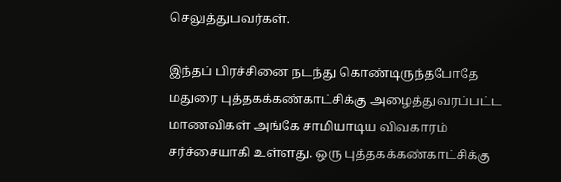செலுத்துபவர்கள்.

இந்தப் பிரச்சினை நடந்து கொண்டிருந்தபோதே மதுரை புத்தகக்கண்காட்சிக்கு அழைத்துவரப்பட்ட மாணவிகள் அங்கே சாமியாடிய விவகாரம் சர்ச்சையாகி உள்ளது. ஒரு புத்தகக்கண்காட்சிக்கு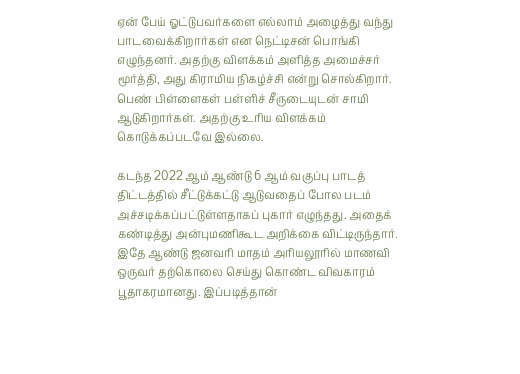ஏன் பேய் ஓட்டுபவர்களை எல்லாம் அழைத்து வந்து பாடவைக்கிறார்கள் என நெட்டிசன் பொங்கி எழுந்தனர். அதற்கு விளக்கம் அளித்த அமைச்சர் மூர்த்தி, அது கிராமிய நிகழ்ச்சி என்று சொல்கிறார். பெண் பிள்ளைகள் பள்ளிச் சீருடையுடன் சாமி ஆடுகிறார்கள். அதற்கு உரிய விளக்கம் கொடுக்கப்படவே இல்லை.

கடந்த 2022 ஆம் ஆண்டு 6 ஆம் வகுப்பு பாடத் திட்டத்தில் சீட்டுக்கட்டு ஆடுவதைப் போல படம் அச்சடிக்கப்பட்டுள்ளதாகப் புகார் எழுந்தது. அதைக் கண்டித்து அன்புமணிகூட அறிக்கை விட்டிருந்தார். இதே ஆண்டு ஜனவரி மாதம் அரியலூரில் மாணவி ஒருவர் தற்கொலை செய்து கொண்ட விவகாரம் பூதாகரமானது. இப்படித்தான்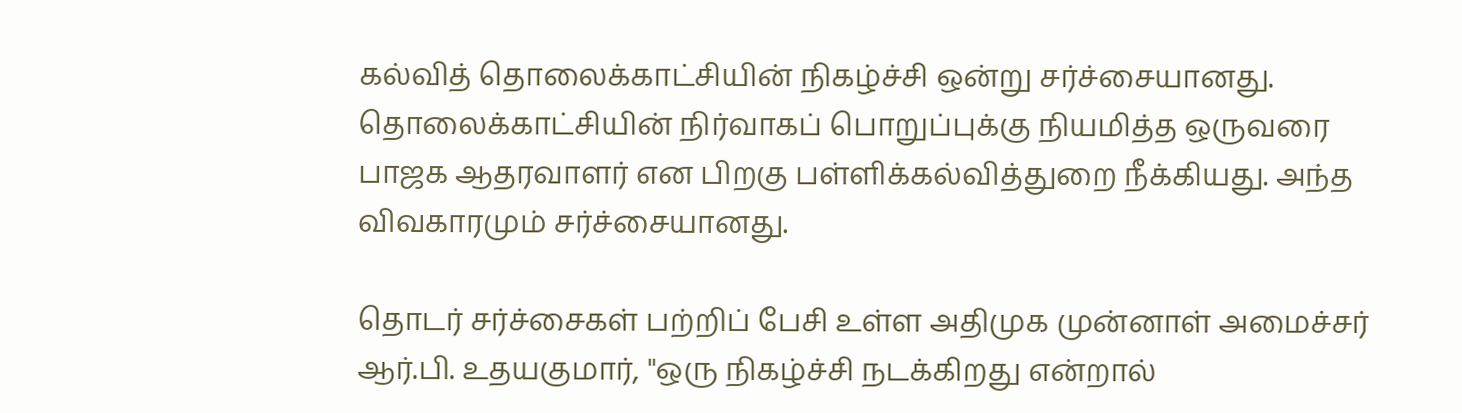கல்வித் தொலைக்காட்சியின் நிகழ்ச்சி ஒன்று சர்ச்சையானது. தொலைக்காட்சியின் நிர்வாகப் பொறுப்புக்கு நியமித்த ஒருவரை பாஜக ஆதரவாளர் என பிறகு பள்ளிக்கல்வித்துறை நீக்கியது. அந்த விவகாரமும் சர்ச்சையானது.

தொடர் சர்ச்சைகள் பற்றிப் பேசி உள்ள அதிமுக முன்னாள் அமைச்சர் ஆர்.பி. உதயகுமார், "ஒரு நிகழ்ச்சி நடக்கிறது என்றால்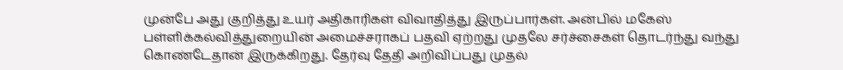முன்பே அது குறித்து உயர் அதிகாரிகள் விவாதித்து இருப்பார்கள். அன்பில் மகேஸ் பள்ளிக்கல்வித்துறையின் அமைச்சராகப் பதவி ஏற்றது முதலே சர்ச்சைகள் தொடர்ந்து வந்து கொண்டேதான் இருக்கிறது. தேர்வு தேதி அறிவிப்பது முதல்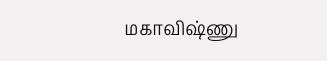மகாவிஷ்ணு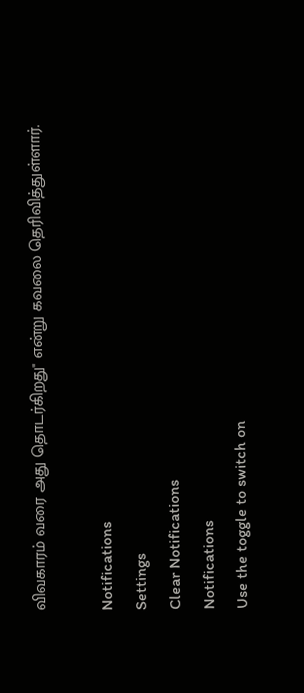விவகாரம் வரை அது தொடர்கிறது" என்று கவலை தெரிவித்துள்ளார்.

Notifications
Settings
Clear Notifications
Notifications
Use the toggle to switch on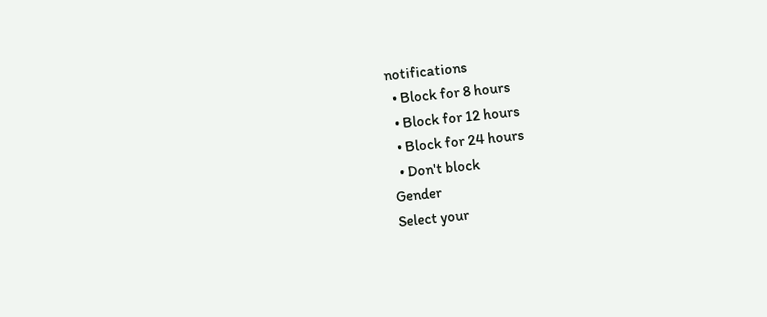notifications
  • Block for 8 hours
  • Block for 12 hours
  • Block for 24 hours
  • Don't block
Gender
Select your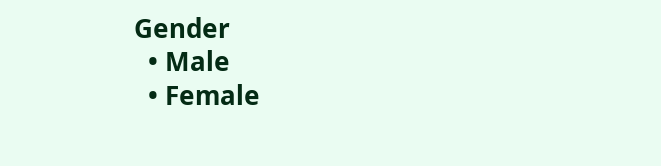Gender
  • Male
  • Female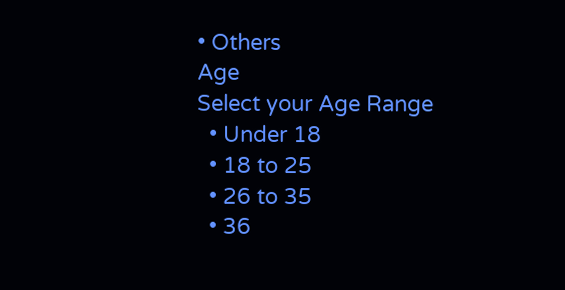• Others
Age
Select your Age Range
  • Under 18
  • 18 to 25
  • 26 to 35
  • 36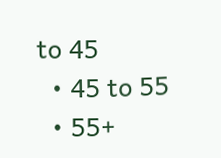to 45
  • 45 to 55
  • 55+